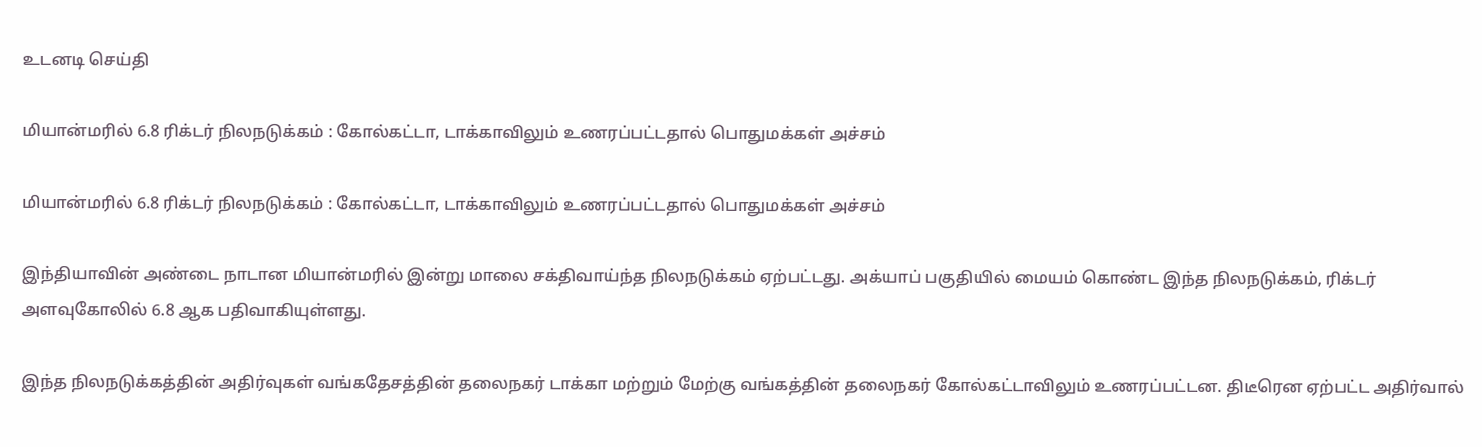உடனடி செய்தி

மியான்மரில் 6.8 ரிக்டர் நிலநடுக்கம் : கோல்கட்டா, டாக்காவிலும் உணரப்பட்டதால் பொதுமக்கள் அச்சம்

மியான்மரில் 6.8 ரிக்டர் நிலநடுக்கம் : கோல்கட்டா, டாக்காவிலும் உணரப்பட்டதால் பொதுமக்கள் அச்சம்

இந்தியாவின் அண்டை நாடான மியான்மரில் இன்று மாலை சக்திவாய்ந்த நிலநடுக்கம் ஏற்பட்டது. அக்யாப் பகுதியில் மையம் கொண்ட இந்த நிலநடுக்கம், ரிக்டர் அளவுகோலில் 6.8 ஆக பதிவாகியுள்ளது.

இந்த நிலநடுக்கத்தின் அதிர்வுகள் வங்கதேசத்தின் தலைநகர் டாக்கா மற்றும் மேற்கு வங்கத்தின் தலைநகர் கோல்கட்டாவிலும் உணரப்பட்டன. திடீரென ஏற்பட்ட அதிர்வால்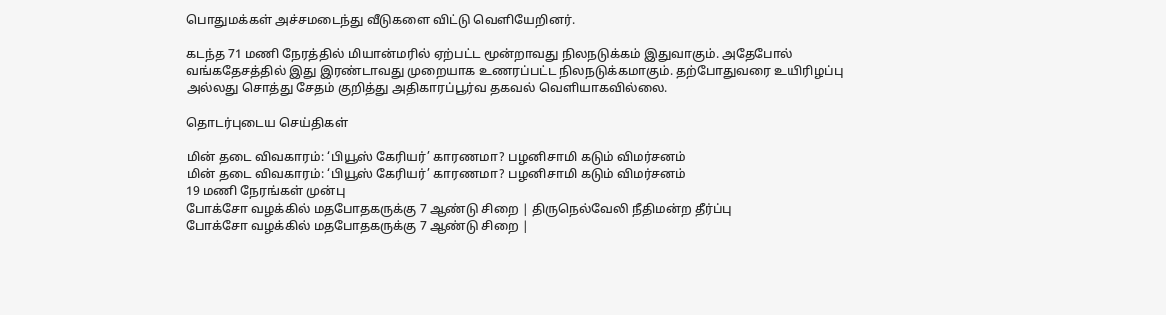பொதுமக்கள் அச்சமடைந்து வீடுகளை விட்டு வெளியேறினர்.

கடந்த 71 மணி நேரத்தில் மியான்மரில் ஏற்பட்ட மூன்றாவது நிலநடுக்கம் இதுவாகும். அதேபோல் வங்கதேசத்தில் இது இரண்டாவது முறையாக உணரப்பட்ட நிலநடுக்கமாகும். தற்போதுவரை உயிரிழப்பு அல்லது சொத்து சேதம் குறித்து அதிகாரப்பூர்வ தகவல் வெளியாகவில்லை.

தொடர்புடைய செய்திகள்

மின் தடை விவகாரம்: ‘பியூஸ் கேரியர்’ காரணமா? பழனிசாமி கடும் விமர்சனம்
மின் தடை விவகாரம்: ‘பியூஸ் கேரியர்’ காரணமா? பழனிசாமி கடும் விமர்சனம்
19 மணி நேரங்கள் முன்பு
போக்சோ வழக்கில் மதபோதகருக்கு 7 ஆண்டு சிறை | திருநெல்வேலி நீதிமன்ற தீர்ப்பு
போக்சோ வழக்கில் மதபோதகருக்கு 7 ஆண்டு சிறை |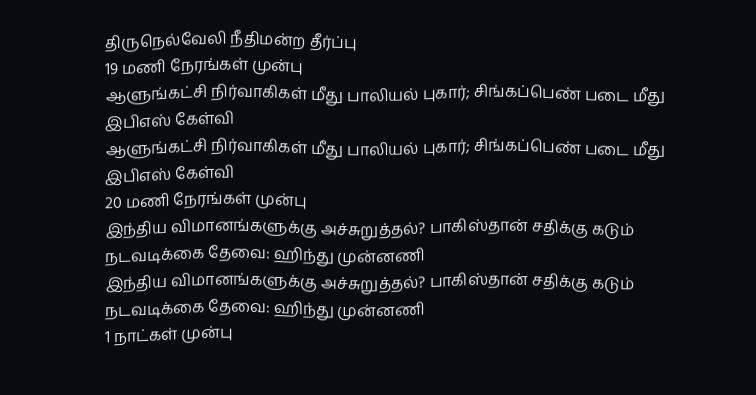திருநெல்வேலி நீதிமன்ற தீர்ப்பு
19 மணி நேரங்கள் முன்பு
ஆளுங்கட்சி நிர்வாகிகள் மீது பாலியல் புகார்; சிங்கப்பெண் படை மீது இபிஎஸ் கேள்வி
ஆளுங்கட்சி நிர்வாகிகள் மீது பாலியல் புகார்; சிங்கப்பெண் படை மீது இபிஎஸ் கேள்வி
20 மணி நேரங்கள் முன்பு
இந்திய விமானங்களுக்கு அச்சுறுத்தல்? பாகிஸ்தான் சதிக்கு கடும் நடவடிக்கை தேவை: ஹிந்து முன்னணி
இந்திய விமானங்களுக்கு அச்சுறுத்தல்? பாகிஸ்தான் சதிக்கு கடும் நடவடிக்கை தேவை: ஹிந்து முன்னணி
1 நாட்கள் முன்பு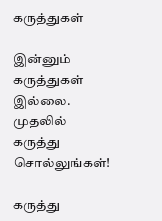கருத்துகள்

இன்னும் கருத்துகள் இல்லை. முதலில் கருத்து சொல்லுங்கள்!

கருத்து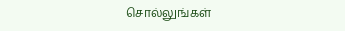சொல்லுங்கள்